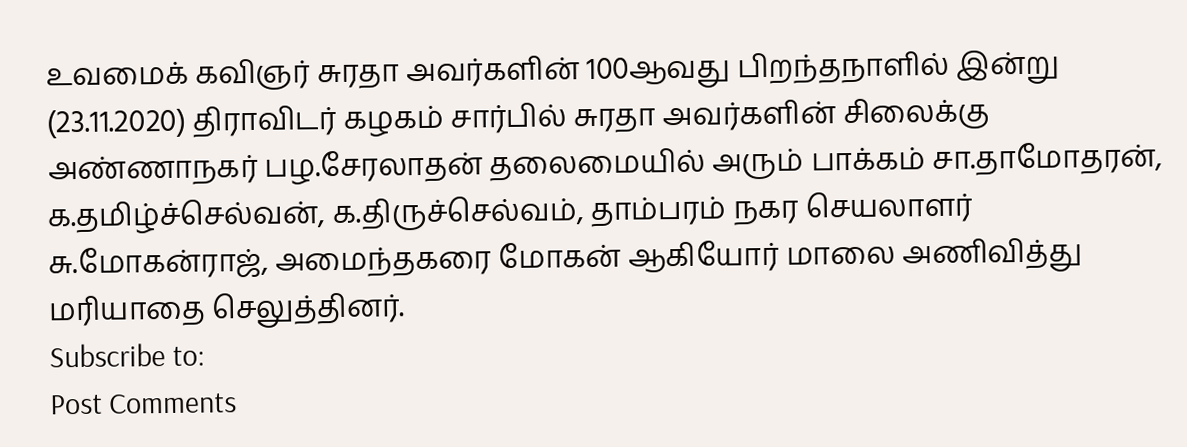உவமைக் கவிஞர் சுரதா அவர்களின் 100ஆவது பிறந்தநாளில் இன்று (23.11.2020) திராவிடர் கழகம் சார்பில் சுரதா அவர்களின் சிலைக்கு அண்ணாநகர் பழ.சேரலாதன் தலைமையில் அரும் பாக்கம் சா.தாமோதரன், க.தமிழ்ச்செல்வன், க.திருச்செல்வம், தாம்பரம் நகர செயலாளர் சு.மோகன்ராஜ், அமைந்தகரை மோகன் ஆகியோர் மாலை அணிவித்து மரியாதை செலுத்தினர்.
Subscribe to:
Post Comments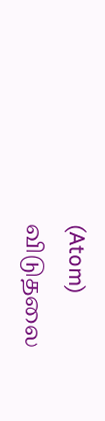(Atom)
விடுதலை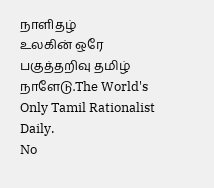நாளிதழ்
உலகின் ஒரே பகுத்தறிவு தமிழ் நாளேடு.The World's Only Tamil Rationalist Daily.
No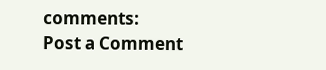comments:
Post a Comment